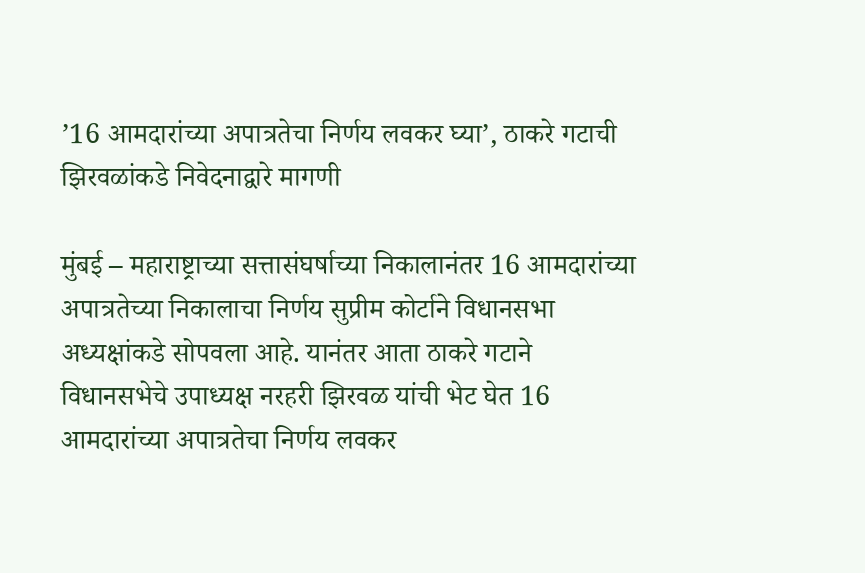’16 आमदारांच्या अपात्रतेचा निर्णय लवकर घ्या’, ठाकरे गटाची झिरवळांकडे निवेदनाद्वारे मागणी

मुंबई – महाराष्ट्राच्या सत्तासंघर्षाच्या निकालानंतर 16 आमदारांच्या अपात्रतेच्या निकालाचा निर्णय सुप्रीम कोर्टाने विधानसभा अध्यक्षांकडे सोपवला आहे. यानंतर आता ठाकरे गटाने विधानसभेचे उपाध्यक्ष नरहरी झिरवळ यांची भेट घेत 16 आमदारांच्या अपात्रतेचा निर्णय लवकर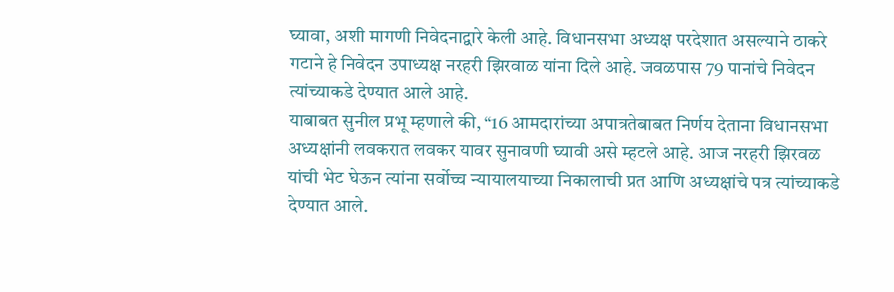घ्यावा, अशी मागणी निवेदनाद्वारे केली आहे. विधानसभा अध्यक्ष परदेशात असल्याने ठाकरे गटाने हे निवेदन उपाध्यक्ष नरहरी झिरवाळ यांना दिले आहे. जवळपास 79 पानांचे निवेदन त्यांच्याकडे देण्यात आले आहे.
याबाबत सुनील प्रभू म्हणाले की, “16 आमदारांच्या अपात्रतेबाबत निर्णय देताना विधानसभा अध्यक्षांनी लवकरात लवकर यावर सुनावणी घ्यावी असे म्हटले आहे. आज नरहरी झिरवळ यांची भेट घेऊन त्यांना सर्वोच्च न्यायालयाच्या निकालाची प्रत आणि अध्यक्षांचे पत्र त्यांच्याकडे देण्यात आले.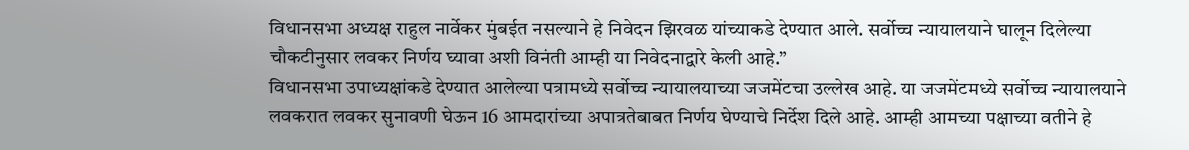विधानसभा अध्यक्ष राहुल नार्वेकर मुंबईत नसल्याने हे निवेदन झिरवळ यांच्याकडे देण्यात आले. सर्वोच्च न्यायालयाने घालून दिलेल्या चौकटीनुसार लवकर निर्णय घ्यावा अशी विनंती आम्ही या निवेदनाद्वारे केली आहे.”
विधानसभा उपाध्यक्षांकडे देण्यात आलेल्या पत्रामध्ये सर्वोच्च न्यायालयाच्या जजमेंटचा उल्लेख आहे. या जजमेंटमध्ये सर्वोच्च न्यायालयाने लवकरात लवकर सुनावणी घेऊन 16 आमदारांच्या अपात्रतेबाबत निर्णय घेण्याचे निर्देश दिले आहे. आम्ही आमच्या पक्षाच्या वतीने हे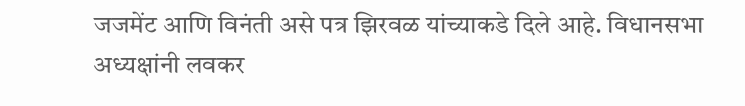जजमेंट आणि विनंती असे पत्र झिरवळ यांच्याकडे दिले आहे. विधानसभा अध्यक्षांनी लवकर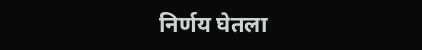निर्णय घेतला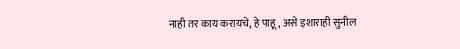नाही तर काय करायचे, हे पाहू, असे इशाराही सुनील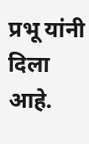प्रभू यांनी दिला आहे.